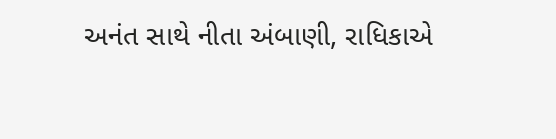અનંત સાથે નીતા અંબાણી, રાધિકાએ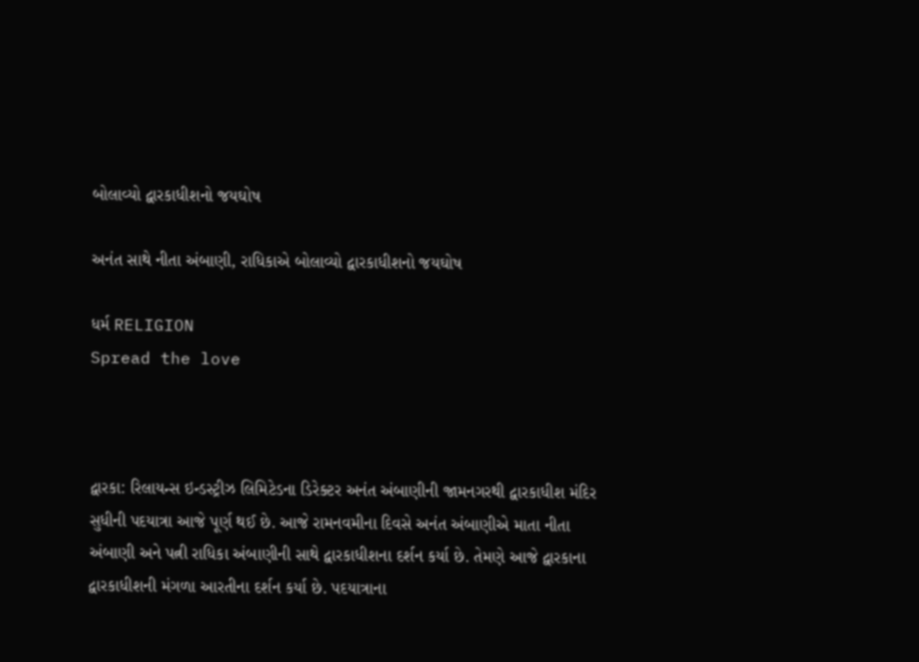બોલાવ્યો દ્વારકાધીશનો જયઘોષ

અનંત સાથે નીતા અંબાણી, રાધિકાએ બોલાવ્યો દ્વારકાધીશનો જયઘોષ

ધર્મ RELIGION
Spread the love



દ્વારકા: રિલાયન્સ ઇન્ડસ્ટ્રીઝ લિમિટેડના ડિરેક્ટર અનંત અંબાણીની જામનગરથી દ્વારકાધીશ મંદિર સુધીની પદયાત્રા આજે પૂર્ણ થઈ છે. આજે રામનવમીના દિવસે અનંત અંબાણીએ માતા નીતા અંબાણી અને પત્ની રાધિકા અંબાણીની સાથે દ્વારકાધીશના દર્શન કર્યા છે. તેમણે આજે દ્વારકાના દ્વારકાધીશની મંગળા આરતીના દર્શન કર્યા છે. પદયાત્રાના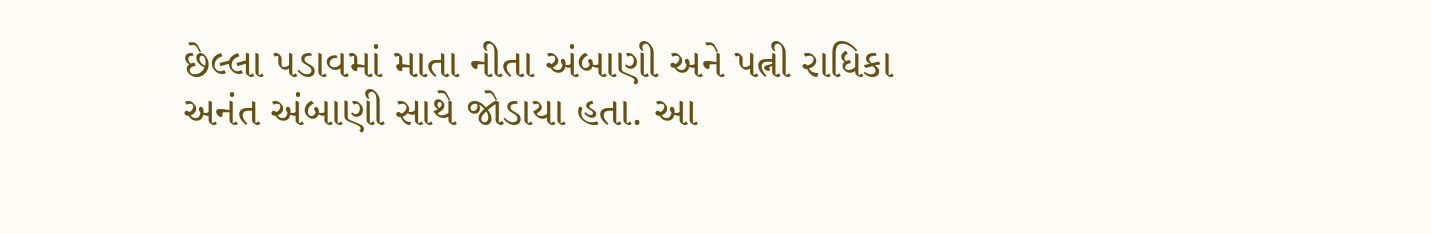છેલ્લા પડાવમાં માતા નીતા અંબાણી અને પત્ની રાધિકા અનંત અંબાણી સાથે જોડાયા હતા. આ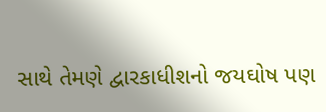સાથે તેમણે દ્વારકાધીશનો જયઘોષ પણ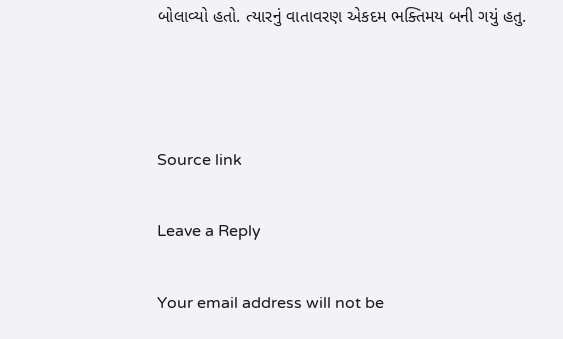બોલાવ્યો હતો. ત્યારનું વાતાવરણ એકદમ ભક્તિમય બની ગયું હતુ.



Source link

Leave a Reply

Your email address will not be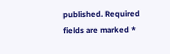published. Required fields are marked *